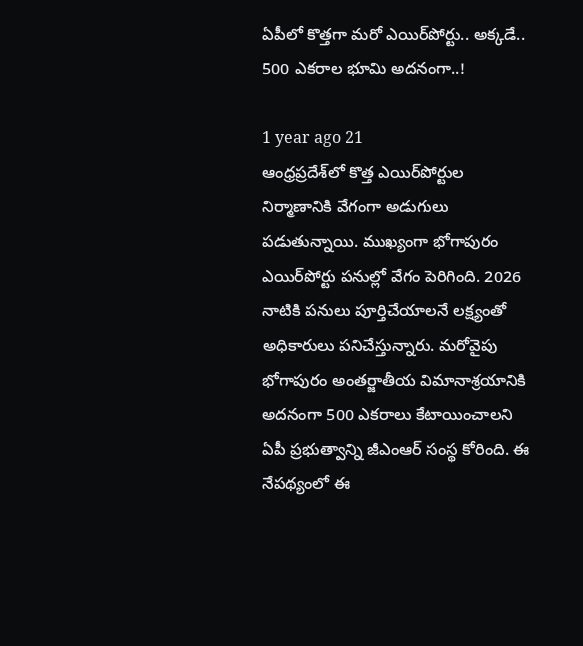ఏపీలో కొత్తగా మరో ఎయిర్‌పోర్టు.. అక్కడే.. 500 ఎకరాల భూమి అదనంగా..!

1 year ago 21
ఆంధ్రప్రదేశ్‌లో కొత్త ఎయిర్‌పోర్టుల నిర్మాణానికి వేగంగా అడుగులు పడుతున్నాయి. ముఖ్యంగా భోగాపురం ఎయిర్‌పోర్టు పనుల్లో వేగం పెరిగింది. 2026 నాటికి పనులు పూర్తిచేయాలనే లక్ష్యంతో అధికారులు పనిచేస్తున్నారు. మరోవైపు భోగాపురం అంతర్జాతీయ విమానాశ్రయానికి అదనంగా 500 ఎకరాలు కేటాయించాలని ఏపీ ప్రభుత్వాన్ని జీఎంఆర్ సంస్థ కోరింది. ఈ నేపథ్యంలో ఈ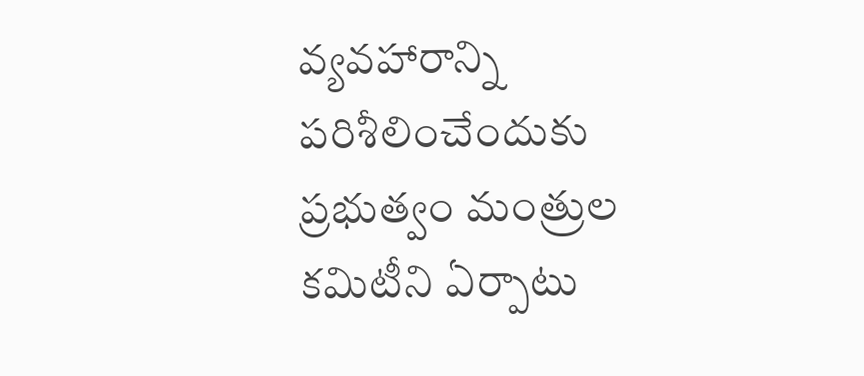వ్యవహారాన్ని పరిశీలించేందుకు ప్రభుత్వం మంత్రుల కమిటీని ఏర్పాటు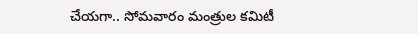చేయగా.. సోమవారం మంత్రుల కమిటీ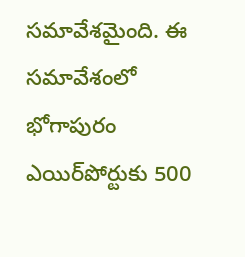సమావేశమైంది. ఈ సమావేశంలో భోగాపురం ఎయిర్‌పోర్టుకు 500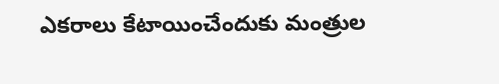ఎకరాలు కేటాయించేందుకు మంత్రుల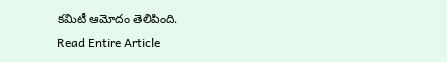కమిటీ ఆమోదం తెలిపింది.
Read Entire Article